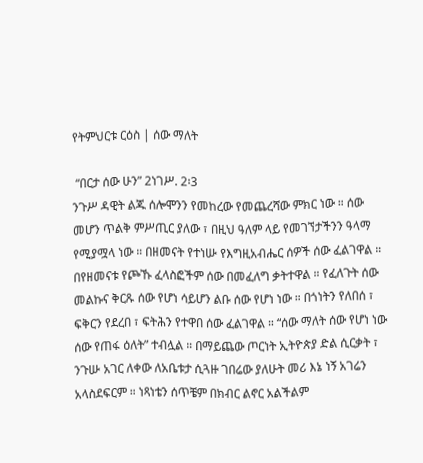የትምህርቱ ርዕስ | ሰው ማለት

 “በርታ ሰው ሁን” 2ነገሥ. 2፡3
ንጉሥ ዳዊት ልጁ ሰሎሞንን የመከረው የመጨረሻው ምክር ነው ። ሰው መሆን ጥልቅ ምሥጢር ያለው ፣ በዚህ ዓለም ላይ የመገኘታችንን ዓላማ የሚያሟላ ነው ። በዘመናት የተነሡ የእግዚአብሔር ሰዎች ሰው ፈልገዋል ። በየዘመናቱ የጮኹ ፈላስፎችም ሰው በመፈለግ ቃትተዋል ። የፈለጉት ሰው መልኩና ቅርጹ ሰው የሆነ ሳይሆን ልቡ ሰው የሆነ ነው ። በጎነትን የለበሰ ፣ ፍቅርን የደረበ ፣ ፍትሕን የተዋበ ሰው ፈልገዋል ። “ሰው ማለት ሰው የሆነ ነው ሰው የጠፋ ዕለት” ተብሏል ። በማይጨው ጦርነት ኢትዮጵያ ድል ሲርቃት ፣ ንጉሡ አገር ለቀው ለአቤቱታ ሲጓዙ ገበሬው ያለሁት መሪ እኔ ነኝ አገሬን አላስደፍርም ። ነጻነቴን ሰጥቼም በክብር ልኖር አልችልም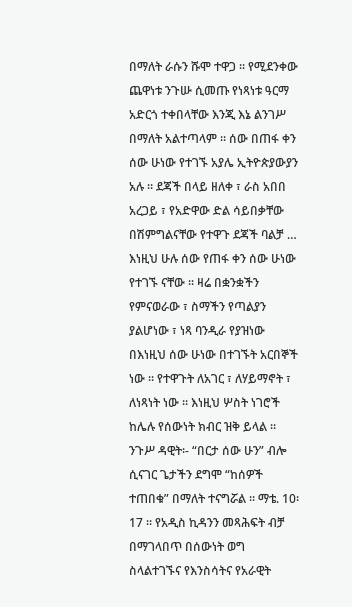በማለት ራሱን ሹሞ ተዋጋ ። የሚደንቀው ጨዋነቱ ንጉሡ ሲመጡ የነጻነቱ ዓርማ አድርጎ ተቀበላቸው እንጂ እኔ ልንገሥ በማለት አልተጣላም ። ሰው በጠፋ ቀን ሰው ሁነው የተገኙ አያሌ ኢትዮጵያውያን አሉ ። ደጃች በላይ ዘለቀ ፣ ራስ አበበ አረጋይ ፣ የአድዋው ድል ሳይበቃቸው በሽምግልናቸው የተዋጉ ደጃች ባልቻ … እነዚህ ሁሉ ሰው የጠፋ ቀን ሰው ሁነው የተገኙ ናቸው ። ዛሬ በቋንቋችን የምናወራው ፣ ስማችን የጣልያን ያልሆነው ፣ ነጻ ባንዲራ የያዝነው በእነዚህ ሰው ሁነው በተገኙት አርበኞች ነው ። የተዋጉት ለአገር ፣ ለሃይማኖት ፣ ለነጻነት ነው ። እነዚህ ሦስት ነገሮች ከሌሉ የሰውነት ክብር ዝቅ ይላል ።
ንጉሥ ዳዊት፡- “በርታ ሰው ሁን” ብሎ ሲናገር ጌታችን ደግሞ “ከሰዎች ተጠበቁ” በማለት ተናግሯል ። ማቴ. 10፡17 ። የአዲስ ኪዳንን መጻሕፍት ብቻ በማገላበጥ በሰውነት ወግ ስላልተገኙና የእንስሳትና የአራዊት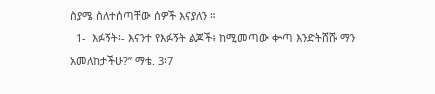ስያሜ ስለተሰጣቸው ሰዎች እናያለን ።
  1-  እፉኝት፡- እናንተ የእፉኝት ልጆች፥ ከሚመጣው ቍጣ እንድትሸሹ ማን አመለከታችሁ?” ማቴ. 3፡7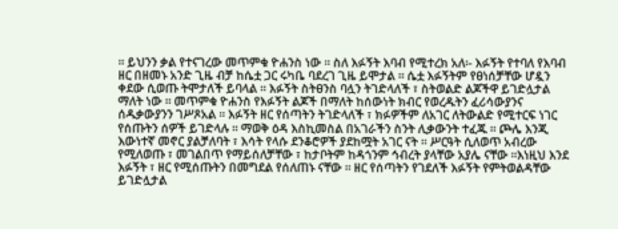። ይህንን ቃል የተናገረው መጥምቁ ዮሐንስ ነው ። ስለ እፉኝት እባብ የሚተረክ አለ፡- እፉኝት የተባለ የእባብ ዘር በዘመኑ አንድ ጊዜ ብቻ ከሴቷ ጋር ሩካቤ ባደረገ ጊዜ ይሞታል ። ሴቷ እፉኝትም የፀነሰቻቸው ሆዷን ቀደው ሲወጡ ትሞታለች ይባላል ። እፉኝት ስትፀንስ ባሏን ትገድላለች ፣ ስትወልድ ልጆችዋ ይገድሏታል ማለት ነው ። መጥምቁ ዮሐንስ የእፉኝት ልጆች በማለት ከሰውነት ክብር የወረዱትን ፈሪሳውያንና ሰዱቃውያንን ገሥጾአል ። እፉኝት ዘር የሰጣትን ትገድላለች ፣ ክፉዎችም ለአገር ለትውልድ የሚተርፍ ነገር የሰጡትን ሰዎች ይገድላሉ ። ማወቅ ዕዳ እስኪመስል በአገራችን ስንት ሊቃውንት ተፈጁ ። ጮሌ እንጂ እውነተኛ መኖር ያልቻለባት ፣ እሳት የላሱ ደንቆሮዎች ያደከሟት አገር ናት ። ሥርዓት ሲለወጥ አብረው የሚለወጡ ፣ መገልበጥ የማይሰለቻቸው ፣ ከታቦትም ከዳጎንም ኅብረት ያላቸው አያሌ ናቸው ።እነዚህ እንደ እፉኝት ፣ ዘር የሚሰጡትን በመግደል የሰለጠኑ ናቸው ። ዘር የሰጣትን የገደለች እፉኝት የምትወልዳቸው ይገድሏታል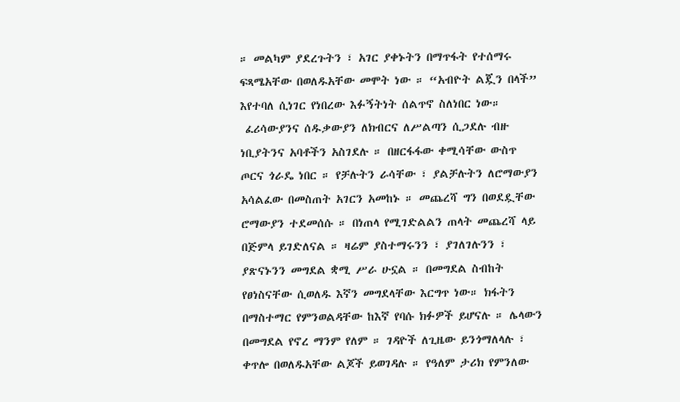። መልካም ያደረጉትን ፣ አገር ያቀኑትን በማጥፋት የተሰማሩ ፍጻሜአቸው በወለዱአቸው መሞት ነው ። “አብዮት ልጇን በላች” እየተባለ ሲነገር የነበረው እፉኝትነት ሰልጥኖ ስለነበር ነው።
 ፈሪሳውያንና ሰዱቃውያን ለክብርና ለሥልጣን ሲጋደሉ ብዙ ነቢያትንና አባቶችን አስገደሉ ። በዘርፋፋው ቀሚሳቸው ውስጥ ጦርና ጎራዴ ነበር ። የቻሉትን ራሳቸው ፣ ያልቻሉትን ለሮማውያን አሳልፈው በመስጠት አገርን አመከኑ ። መጨረሻ ግን በወደዷቸው ሮማውያን ተደመሰሱ ። በነጠላ የሚገድልልን ጠላት መጨረሻ ላይ በጅምላ ይገድለናል ። ዛሬም ያስተማሩንን ፣ ያገለገሉንን ፣ ያጽናኑንን መግደል ቋሚ ሥራ ሁኗል ። በመግደል ስብከት የፀነስናቸው ሲወለዱ እኛን መግደላቸው እርግጥ ነው። ክፋትን በማስተማር የምንወልዳቸው ከእኛ የባሱ ክፉዎች ይሆናሉ ። ሌላውን በመግደል የኖረ ማንም የለም ። ገዳዮች ለጊዜው ይንጎማለላሉ ፣ ቀጥሎ በወለዱአቸው ልጆች ይወገዳሉ ። የዓለም ታሪክ የምንለው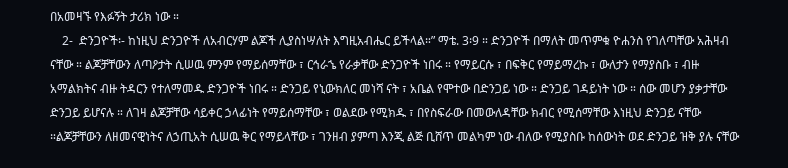በአመዛኙ የእፉኝት ታሪክ ነው ።
    2-  ድንጋዮች፡- ከነዚህ ድንጋዮች ለአብርሃም ልጆች ሊያስነሣለት እግዚአብሔር ይችላል።” ማቴ. 3፡9 ። ድንጋዮች በማለት መጥምቁ ዮሐንስ የገለጣቸው አሕዛብ ናቸው ። ልጆቻቸውን ለጣዖታት ሲሠዉ ምንም የማይሰማቸው ፣ ርኅራኄ የራቃቸው ድንጋዮች ነበሩ ። የማይርሱ ፣ በፍቅር የማይማረኩ ፣ ውለታን የማያስቡ ፣ ብዙ አማልክትና ብዙ ትዳርን የተለማመዱ ድንጋዮች ነበሩ ። ድንጋይ የኒውክለር መነሻ ናት ፣ አቤል የሞተው በድንጋይ ነው ። ድንጋይ ገዳይነት ነው ። ሰው መሆን ያቃታቸው ድንጋይ ይሆናሉ ። ለገዛ ልጆቻቸው ሳይቀር ኃላፊነት የማይሰማቸው ፣ ወልደው የሚክዱ ፣ በየስፍራው በመውለዳቸው ክብር የሚሰማቸው እነዚህ ድንጋይ ናቸው ።ልጆቻቸውን ለዘመናዊነትና ለኃጢአት ሲሠዉ ቅር የማይላቸው ፣ ገንዘብ ያምጣ እንጂ ልጅ ቢሸጥ መልካም ነው ብለው የሚያስቡ ከሰውነት ወደ ድንጋይ ዝቅ ያሉ ናቸው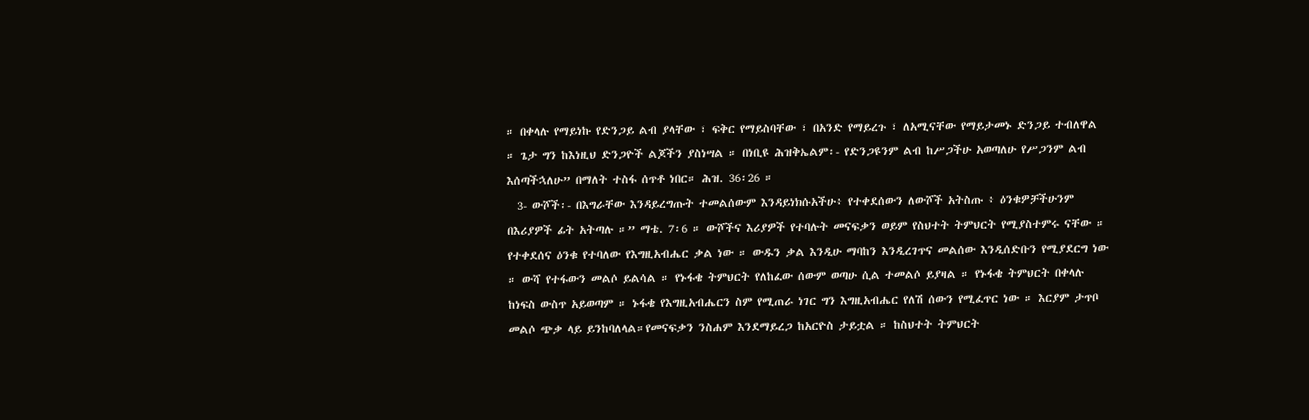። በቀላሉ የማይነኩ የድንጋይ ልብ ያላቸው ፣ ፍቅር የማይስባቸው ፣ በአንድ የማይረጉ ፣ ለአሚናቸው የማይታመኑ ድንጋይ ተብለዋል ። ጌታ ግን ከእነዚህ ድንጋዮች ልጆችን ያስነሣል ። በነቢዩ ሕዝቅኤልም፡- የድንጋዩንም ልብ ከሥጋችሁ አወጣለሁ የሥጋንም ልብ እሰጣችኋለሁ” በማለት ተስፋ ሰጥቶ ነበር። ሕዝ. 36፡26 ።
  3- ውሾች፡- በእግራቸው እንዳይረግጡት ተመልሰውም እንዳይነክሱአችሁ፥ የተቀደሰውን ለውሾች አትስጡ ፥ ዕንቁዎቻችሁንም በእሪያዎች ፊት አትጣሉ ።” ማቴ. 7፡6 ። ውሾችና እሪያዎች የተባሉት መናፍቃን ወይም የስህተት ትምህርት የሚያስተምሩ ናቸው ። የተቀደሰና ዕንቁ የተባለው የእግዚአብሔር ቃል ነው ። ውዱን ቃል እንዲሁ ማባከን እንዲረገጥና መልሰው እንዲሰድቡን የሚያደርግ ነው ። ውሻ የተፋውን መልሶ ይልሳል ። የኑፋቄ ትምህርት የለከፈው ሰውም ወጣሁ ሲል ተመልሶ ይያዛል ። የኑፋቄ ትምህርት በቀላሉ ከነፍስ ውስጥ አይወጣም ። ኑፋቄ የእግዚአብሔርን ስም የሚጠራ ነገር ግን እግዚአብሔር የለሽ ሰውን የሚፈጥር ነው ። እርያም ታጥቦ መልሶ ጭቃ ላይ ይንከባለላል።የመናፍቃን ንስሐም እንደማይረጋ ከአርዮስ ታይቷል ። ከስህተት ትምህርት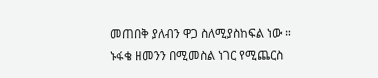መጠበቅ ያለብን ዋጋ ስለሚያስከፍል ነው ። ኑፋቄ ዘመንን በሚመስል ነገር የሚጨርስ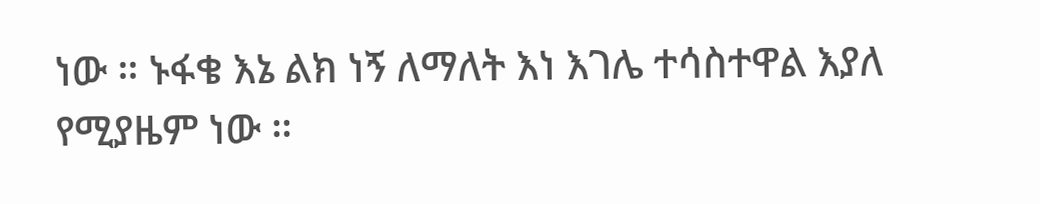ነው ። ኑፋቄ እኔ ልክ ነኝ ለማለት እነ እገሌ ተሳስተዋል እያለ የሚያዜም ነው ።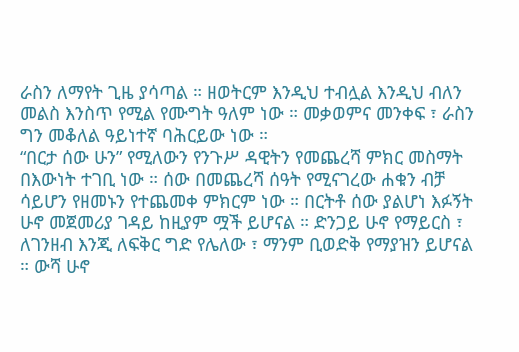ራስን ለማየት ጊዜ ያሳጣል ። ዘወትርም እንዲህ ተብሏል እንዲህ ብለን መልስ እንስጥ የሚል የሙግት ዓለም ነው ። መቃወምና መንቀፍ ፣ ራስን ግን መቆለል ዓይነተኛ ባሕርይው ነው ።
“በርታ ሰው ሁን” የሚለውን የንጉሥ ዳዊትን የመጨረሻ ምክር መስማት በእውነት ተገቢ ነው ። ሰው በመጨረሻ ሰዓት የሚናገረው ሐቁን ብቻ ሳይሆን የዘመኑን የተጨመቀ ምክርም ነው ። በርትቶ ሰው ያልሆነ እፉኝት ሁኖ መጀመሪያ ገዳይ ከዚያም ሟች ይሆናል ። ድንጋይ ሁኖ የማይርስ ፣ ለገንዘብ እንጂ ለፍቅር ግድ የሌለው ፣ ማንም ቢወድቅ የማያዝን ይሆናል ። ውሻ ሁኖ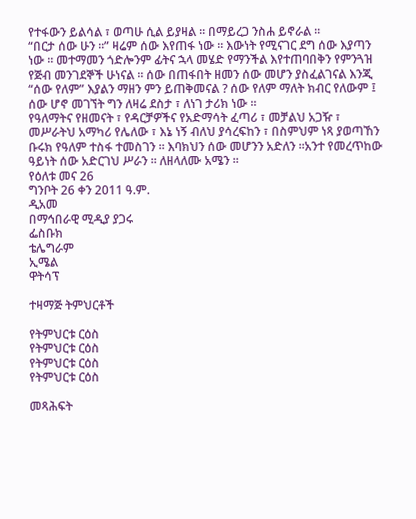የተፋውን ይልሳል ፣ ወጣሁ ሲል ይያዛል ። በማይረጋ ንስሐ ይኖራል ።
“በርታ ሰው ሁን ።” ዛሬም ሰው እየጠፋ ነው ። እውነት የሚናገር ደግ ሰው እያጣን ነው ። መተማመን ጎድሎንም ፊትና ኋላ መሄድ የማንችል እየተጠባበቅን የምንጓዝ የጅብ መንገደኞች ሁነናል ። ሰው በጠፋበት ዘመን ሰው መሆን ያስፈልገናል እንጂ “ሰው የለም” እያልን ማዘን ምን ይጠቅመናል ? ሰው የለም ማለት ክብር የለውም ፤ ሰው ሆኖ መገኘት ግን ለዛሬ ደስታ ፣ ለነገ ታሪክ ነው ።
የዓለማትና የዘመናት ፣ የዳርቻዎችና የአድማሳት ፈጣሪ ፣ መቻልህ አጋዥ ፣ መሥራትህ አማካሪ የሌለው ፣ እኔ ነኝ ብለህ ያሳረፍከን ፣ በስምህም ነጻ ያወጣኸን ቡሩክ የዓለም ተስፋ ተመስገን ። እባክህን ሰው መሆንን አድለን ።አንተ የመረጥከው ዓይነት ሰው አድርገህ ሥራን ። ለዘላለሙ አሜን ።
የዕለቱ መና 26
ግንቦት 26 ቀን 2011 ዓ.ም.
ዲአመ
በማኅበራዊ ሚዲያ ያጋሩ
ፌስቡክ
ቴሌግራም
ኢሜል
ዋትሳፕ

ተዛማጅ ትምህርቶች

የትምህርቱ ርዕስ
የትምህርቱ ርዕስ
የትምህርቱ ርዕስ
የትምህርቱ ርዕስ

መጻሕፍት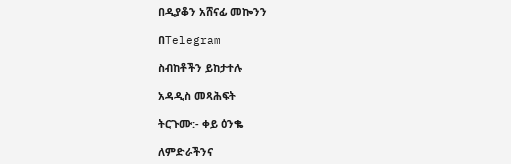በዲያቆን አሸናፊ መኰንን

በTelegram

ስብከቶችን ይከታተሉ

አዳዲስ መጻሕፍት

ትርጉሙ:- ቀይ ዕንቈ

ለምድራችንና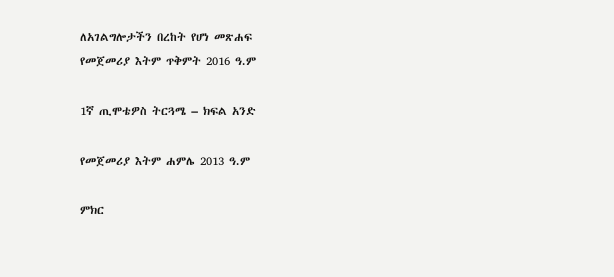ለአገልግሎታችን በረከት የሆነ መጽሐፍ
የመጀመሪያ እትም ጥቅምት 2016 ዓ.ም

1ኛ ጢሞቴዎስ ትርጓሜ – ክፍል አንድ

የመጀመሪያ እትም ሐምሌ 2013 ዓ.ም

ምክር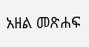አዘል መጽሐፍ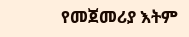የመጀመሪያ እትም